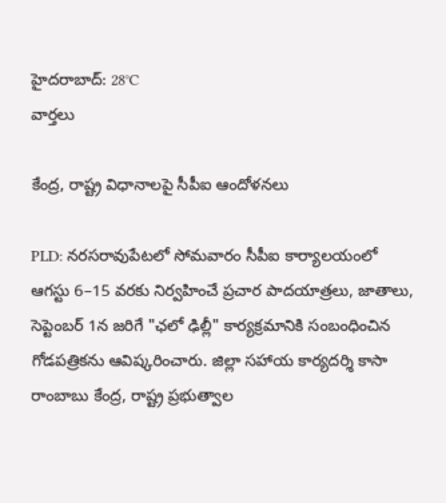హైదరాబాద్: 28°C
వార్తలు

కేంద్ర, రాష్ట్ర విధానాలపై సీపీఐ ఆందోళనలు

PLD: నరసరావుపేటలో సోమవారం సీపీఐ కార్యాలయంలో ఆగస్టు 6–15 వరకు నిర్వహించే ప్రచార పాదయాత్రలు, జాతాలు, సెప్టెంబర్ 1న జరిగే "ఛలో ఢిల్లీ" కార్యక్రమానికి సంబంధించిన గోడపత్రికను ఆవిష్కరించారు. జిల్లా సహాయ కార్యదర్శి కాసా రాంబాబు కేంద్ర, రాష్ట్ర ప్రభుత్వాల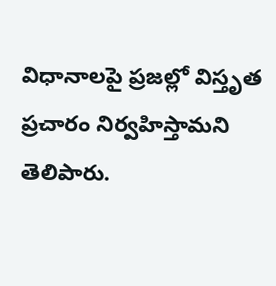విధానాలపై ప్రజల్లో విస్తృత ప్రచారం నిర్వహిస్తామని తెలిపారు.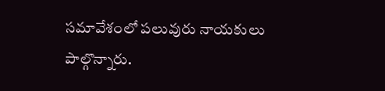సమావేశంలో పలువురు నాయకులు పాల్గొన్నారు.